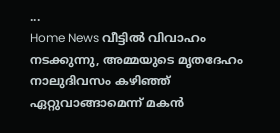...
Home News വീട്ടില്‍ വിവാഹം നടക്കുന്നു, അമ്മയുടെ മൃതദേഹം നാലുദിവസം കഴിഞ്ഞ് ഏറ്റുവാങ്ങാമെന്ന് മകന്‍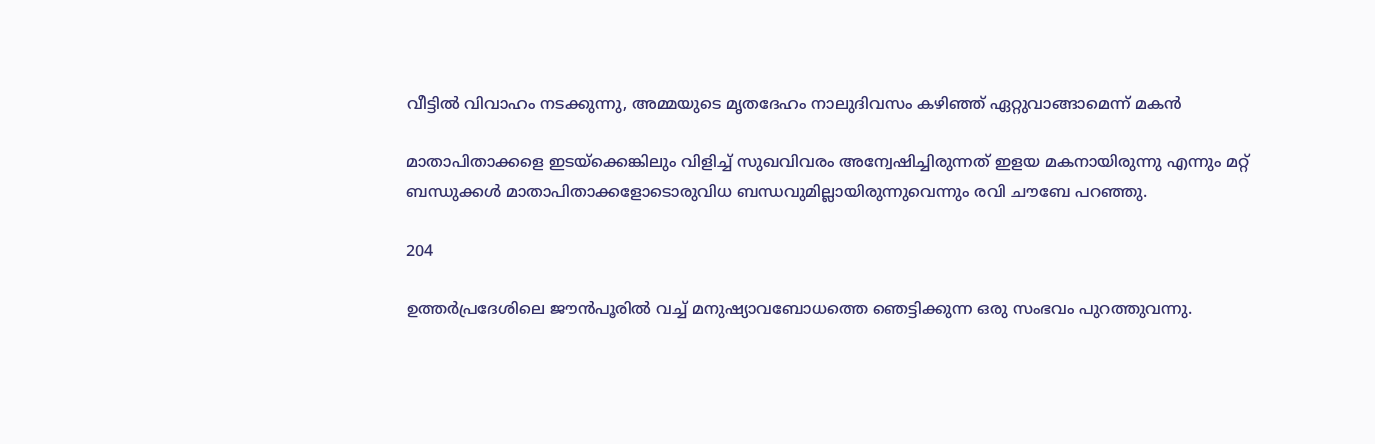വീട്ടില്‍ വിവാഹം നടക്കുന്നു, അമ്മയുടെ മൃതദേഹം നാലുദിവസം കഴിഞ്ഞ് ഏറ്റുവാങ്ങാമെന്ന് മകന്‍

മാതാപിതാക്കളെ ഇടയ്ക്കെങ്കിലും വിളിച്ച് സുഖവിവരം അന്വേഷിച്ചിരുന്നത് ഇളയ മകനായിരുന്നു എന്നും മറ്റ് ബന്ധുക്കൾ മാതാപിതാക്കളോടൊരുവിധ ബന്ധവുമില്ലായിരുന്നുവെന്നും രവി ചൗബേ പറഞ്ഞു.

204

ഉത്തർപ്രദേശിലെ ജൗൻപൂരിൽ വച്ച് മനുഷ്യാവബോധത്തെ ഞെട്ടിക്കുന്ന ഒരു സംഭവം പുറത്തുവന്നു.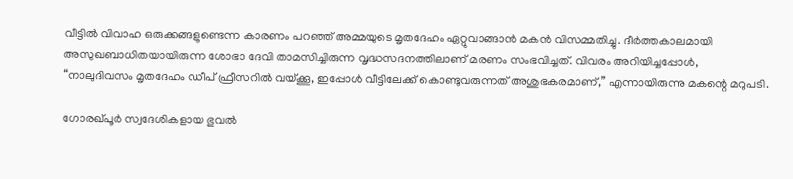വീട്ടിൽ വിവാഹ ഒരുക്കങ്ങളുണ്ടെന്ന കാരണം പറഞ്ഞ് അമ്മയുടെ മൃതദേഹം ഏറ്റുവാങ്ങാൻ മകൻ വിസമ്മതിച്ചു. ദീർത്തകാലമായി അസുഖബാധിതയായിരുന്ന ശോഭാ ദേവി താമസിച്ചിരുന്ന വൃദ്ധസദനത്തിലാണ് മരണം സംഭവിച്ചത്. വിവരം അറിയിച്ചപ്പോൾ, “നാലുദിവസം മൃതദേഹം ഡീപ്‌ ഫ്രീസറിൽ വയ്ക്കൂ, ഇപ്പോൾ വീട്ടിലേക്ക് കൊണ്ടുവരുന്നത് അശുഭകരമാണ്,” എന്നായിരുന്നു മകന്റെ മറുപടി.

ഗോരഖ്പൂർ സ്വദേശികളായ ഭുവൽ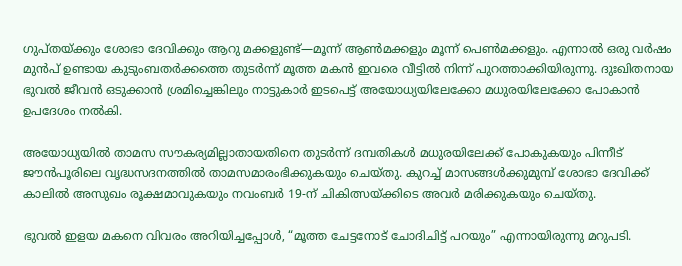ഗുപ്തയ്ക്കും ശോഭാ ദേവിക്കും ആറു മക്കളുണ്ട്—മൂന്ന് ആൺമക്കളും മൂന്ന് പെൺമക്കളും. എന്നാൽ ഒരു വർഷം മുൻപ് ഉണ്ടായ കുടുംബതർക്കത്തെ തുടർന്ന് മൂത്ത മകൻ ഇവരെ വീട്ടിൽ നിന്ന് പുറത്താക്കിയിരുന്നു. ദുഃഖിതനായ ഭുവൽ ജീവൻ ഒടുക്കാൻ ശ്രമിച്ചെങ്കിലും നാട്ടുകാർ ഇടപെട്ട് അയോധ്യയിലേക്കോ മധുരയിലേക്കോ പോകാൻ ഉപദേശം നൽകി.

അയോധ്യയിൽ താമസ സൗകര്യമില്ലാതായതിനെ തുടർന്ന് ദമ്പതികൾ മധുരയിലേക്ക് പോകുകയും പിന്നീട് ജൗൻപൂരിലെ വൃദ്ധസദനത്തിൽ താമസമാരംഭിക്കുകയും ചെയ്തു. കുറച്ച് മാസങ്ങൾക്കുമുമ്പ് ശോഭാ ദേവിക്ക് കാലിൽ അസുഖം രൂക്ഷമാവുകയും നവംബർ 19-ന് ചികിത്സയ്ക്കിടെ അവർ മരിക്കുകയും ചെയ്തു.

ഭുവൽ ഇളയ മകനെ വിവരം അറിയിച്ചപ്പോൾ, “മൂത്ത ചേട്ടനോട് ചോദിചിട്ട് പറയും” എന്നായിരുന്നു മറുപടി.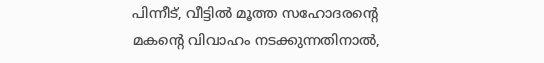പിന്നീട്, വീട്ടിൽ മൂത്ത സഹോദരന്റെ മകന്റെ വിവാഹം നടക്കുന്നതിനാൽ,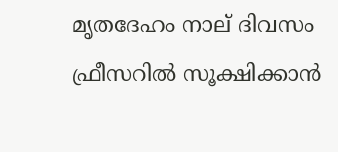മൃതദേഹം നാല് ദിവസം ഫ്രീസറിൽ സൂക്ഷിക്കാൻ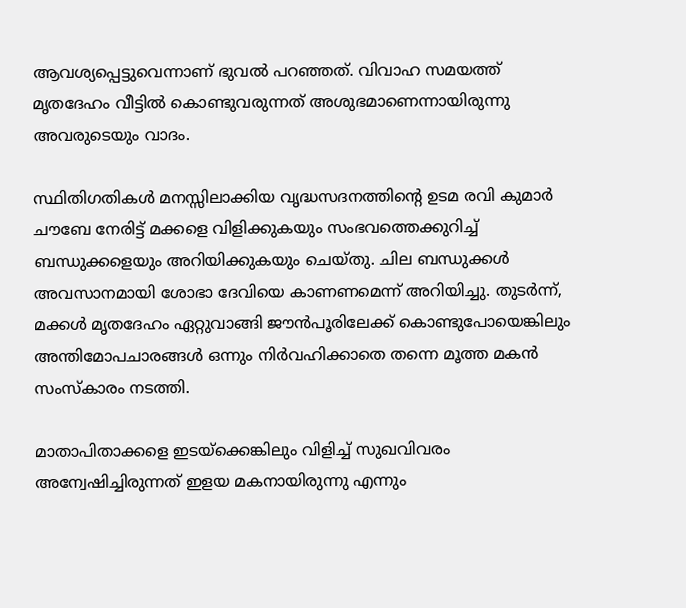ആവശ്യപ്പെട്ടുവെന്നാണ് ഭുവൽ പറഞ്ഞത്. വിവാഹ സമയത്ത് മൃതദേഹം വീട്ടിൽ കൊണ്ടുവരുന്നത് അശുഭമാണെന്നായിരുന്നു അവരുടെയും വാദം.

സ്ഥിതിഗതികൾ മനസ്സിലാക്കിയ വൃദ്ധസദനത്തിന്റെ ഉടമ രവി കുമാർ ചൗബേ നേരിട്ട് മക്കളെ വിളിക്കുകയും സംഭവത്തെക്കുറിച്ച് ബന്ധുക്കളെയും അറിയിക്കുകയും ചെയ്തു. ചില ബന്ധുക്കൾ അവസാനമായി ശോഭാ ദേവിയെ കാണണമെന്ന് അറിയിച്ചു. തുടർന്ന്, മക്കൾ മൃതദേഹം ഏറ്റുവാങ്ങി ജൗൻപൂരിലേക്ക് കൊണ്ടുപോയെങ്കിലും അന്തിമോപചാരങ്ങൾ ഒന്നും നിർവഹിക്കാതെ തന്നെ മൂത്ത മകൻ സംസ്കാരം നടത്തി.

മാതാപിതാക്കളെ ഇടയ്ക്കെങ്കിലും വിളിച്ച് സുഖവിവരം അന്വേഷിച്ചിരുന്നത് ഇളയ മകനായിരുന്നു എന്നും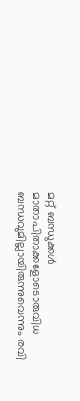മറ്റ് ബന്ധുക്കൾ മാതാപിതാക്കളോടൊരുവിധ ബന്ധവുമില്ലായിരുന്നുവെന്നും രവി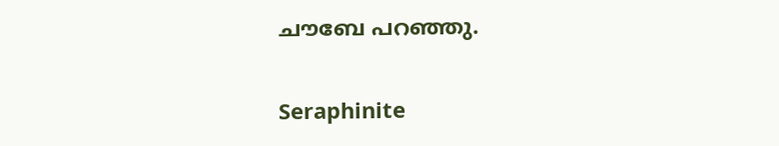ചൗബേ പറഞ്ഞു.

Seraphinite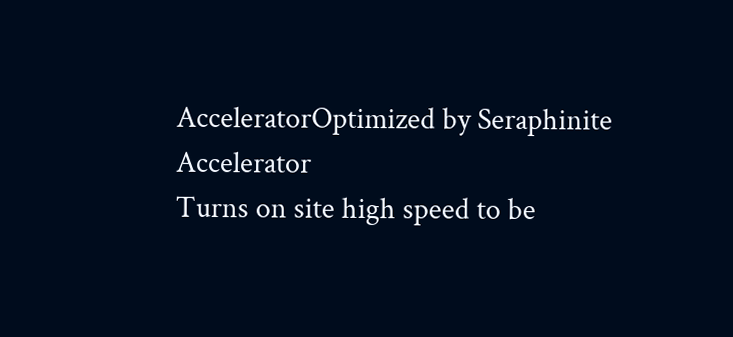AcceleratorOptimized by Seraphinite Accelerator
Turns on site high speed to be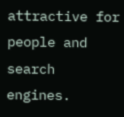attractive for people and search engines.